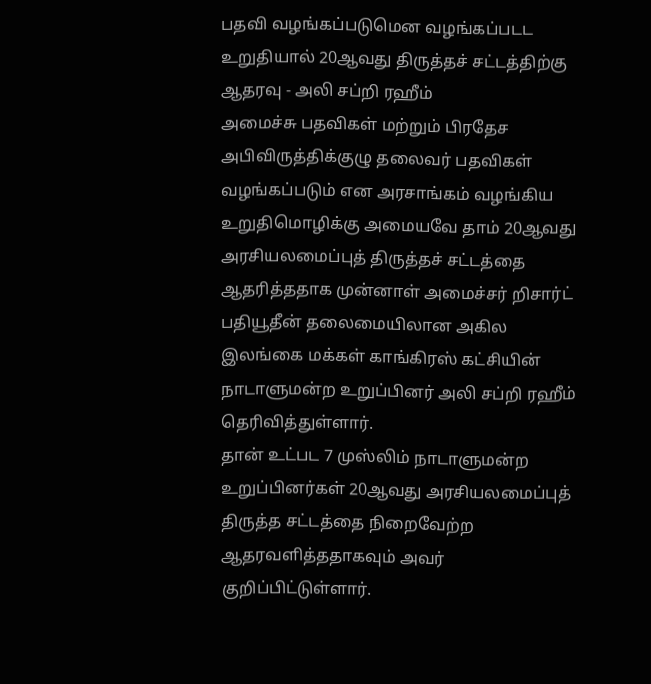பதவி வழங்கப்படுமென வழங்கப்படட உறுதியால் 20ஆவது திருத்தச் சட்டத்திற்கு ஆதரவு - அலி சப்றி ரஹீம்
அமைச்சு பதவிகள் மற்றும் பிரதேச அபிவிருத்திக்குழு தலைவர் பதவிகள் வழங்கப்படும் என அரசாங்கம் வழங்கிய உறுதிமொழிக்கு அமையவே தாம் 20ஆவது அரசியலமைப்புத் திருத்தச் சட்டத்தை ஆதரித்ததாக முன்னாள் அமைச்சர் றிசார்ட் பதியூதீன் தலைமையிலான அகில இலங்கை மக்கள் காங்கிரஸ் கட்சியின் நாடாளுமன்ற உறுப்பினர் அலி சப்றி ரஹீம் தெரிவித்துள்ளார்.
தான் உட்பட 7 முஸ்லிம் நாடாளுமன்ற உறுப்பினர்கள் 20ஆவது அரசியலமைப்புத் திருத்த சட்டத்தை நிறைவேற்ற ஆதரவளித்ததாகவும் அவர் குறிப்பிட்டுள்ளார்.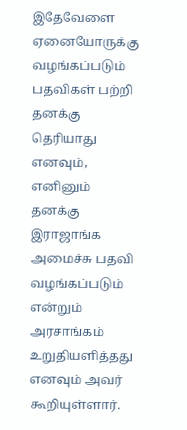இதேவேளை ஏனையோருக்கு வழங்கப்படும் பதவிகள் பற்றி தனக்கு தெரியாது எனவும், எனினும் தனக்கு இராஜாங்க அமைச்சு பதவி வழங்கப்படும் என்றும் அரசாங்கம் உறுதியளித்தது எனவும் அவர் கூறியுள்ளார்.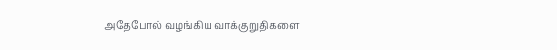அதேபோல் வழங்கிய வாக்குறுதிகளை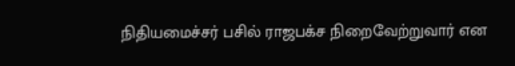நிதியமைச்சர் பசில் ராஜபக்ச நிறைவேற்றுவார் என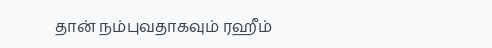தான் நம்புவதாகவும் ரஹீம்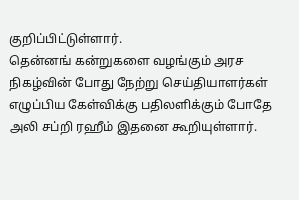குறிப்பிட்டுள்ளார்.
தென்னங் கன்றுகளை வழங்கும் அரச நிகழ்வின் போது நேற்று செய்தியாளர்கள் எழுப்பிய கேள்விக்கு பதிலளிக்கும் போதே அலி சப்றி ரஹீம் இதனை கூறியுள்ளார்.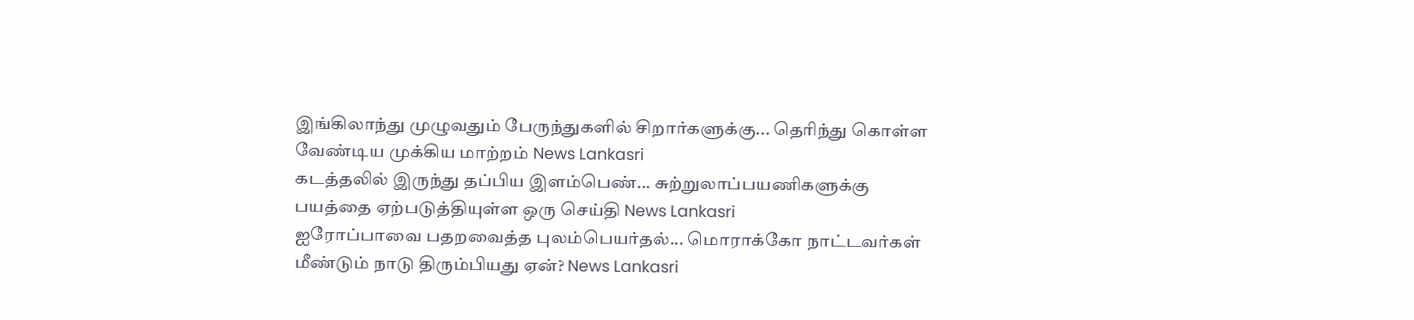இங்கிலாந்து முழுவதும் பேருந்துகளில் சிறார்களுக்கு... தெரிந்து கொள்ள வேண்டிய முக்கிய மாற்றம் News Lankasri
கடத்தலில் இருந்து தப்பிய இளம்பெண்... சுற்றுலாப்பயணிகளுக்கு பயத்தை ஏற்படுத்தியுள்ள ஒரு செய்தி News Lankasri
ஐரோப்பாவை பதறவைத்த புலம்பெயர்தல்... மொராக்கோ நாட்டவர்கள் மீண்டும் நாடு திரும்பியது ஏன்? News Lankasri